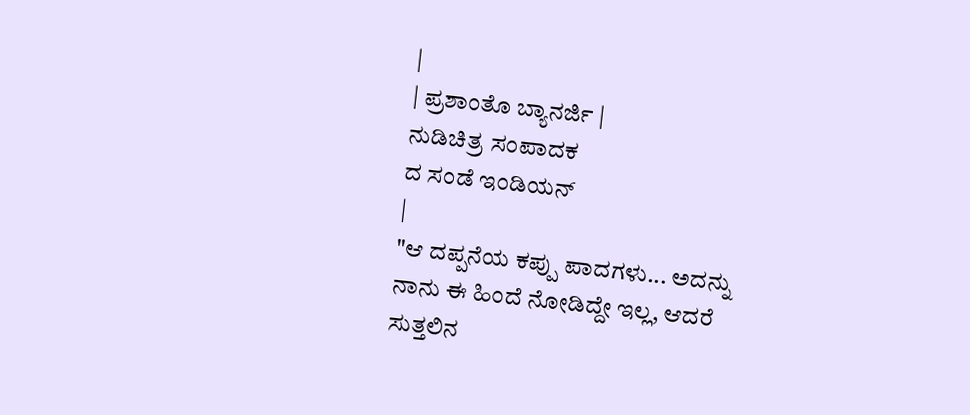|
| ಪ್ರಶಾಂತೊ ಬ್ಯಾನರ್ಜಿ |
ನುಡಿಚಿತ್ರ ಸಂಪಾದಕ
ದ ಸಂಡೆ ಇಂಡಿಯನ್
|
"ಆ ದಪ್ಪನೆಯ ಕಪ್ಪು ಪಾದಗಳು... ಅದನ್ನು
ನಾನು ಈ ಹಿಂದೆ ನೋಡಿದ್ದೇ ಇಲ್ಲ, ಆದರೆ ಸುತ್ತಲಿನ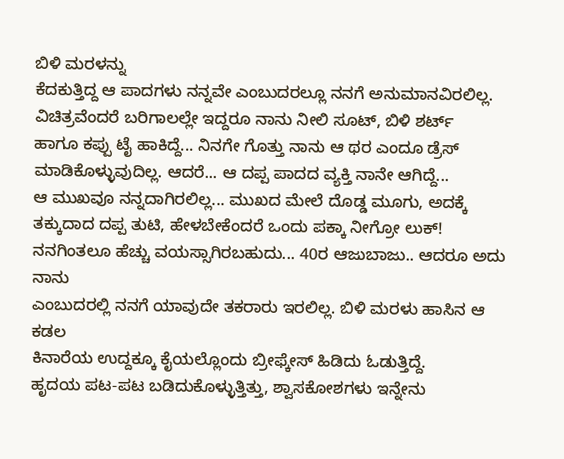ಬಿಳಿ ಮರಳನ್ನು
ಕೆದಕುತ್ತಿದ್ದ ಆ ಪಾದಗಳು ನನ್ನವೇ ಎಂಬುದರಲ್ಲೂ ನನಗೆ ಅನುಮಾನವಿರಲಿಲ್ಲ.
ವಿಚಿತ್ರವೆಂದರೆ ಬರಿಗಾಲಲ್ಲೇ ಇದ್ದರೂ ನಾನು ನೀಲಿ ಸೂಟ್, ಬಿಳಿ ಶರ್ಟ್
ಹಾಗೂ ಕಪ್ಪು ಟೈ ಹಾಕಿದ್ದೆ... ನಿನಗೇ ಗೊತ್ತು ನಾನು ಆ ಥರ ಎಂದೂ ಡ್ರೆಸ್
ಮಾಡಿಕೊಳ್ಳುವುದಿಲ್ಲ. ಆದರೆ... ಆ ದಪ್ಪ ಪಾದದ ವ್ಯಕ್ತಿ ನಾನೇ ಆಗಿದ್ದೆ...
ಆ ಮುಖವೂ ನನ್ನದಾಗಿರಲಿಲ್ಲ... ಮುಖದ ಮೇಲೆ ದೊಡ್ಡ ಮೂಗು, ಅದಕ್ಕೆ
ತಕ್ಕುದಾದ ದಪ್ಪ ತುಟಿ, ಹೇಳಬೇಕೆಂದರೆ ಒಂದು ಪಕ್ಕಾ ನೀಗ್ರೋ ಲುಕ್!
ನನಗಿಂತಲೂ ಹೆಚ್ಚು ವಯಸ್ಸಾಗಿರಬಹುದು... 40ರ ಆಜುಬಾಜು.. ಆದರೂ ಅದು ನಾನು
ಎಂಬುದರಲ್ಲಿ ನನಗೆ ಯಾವುದೇ ತಕರಾರು ಇರಲಿಲ್ಲ. ಬಿಳಿ ಮರಳು ಹಾಸಿನ ಆ ಕಡಲ
ಕಿನಾರೆಯ ಉದ್ದಕ್ಕೂ ಕೈಯಲ್ಲೊಂದು ಬ್ರೀಫ್ಕೇಸ್ ಹಿಡಿದು ಓಡುತ್ತಿದ್ದೆ.
ಹೃದಯ ಪಟ-ಪಟ ಬಡಿದುಕೊಳ್ಳುತ್ತಿತ್ತು, ಶ್ವಾಸಕೋಶಗಳು ಇನ್ನೇನು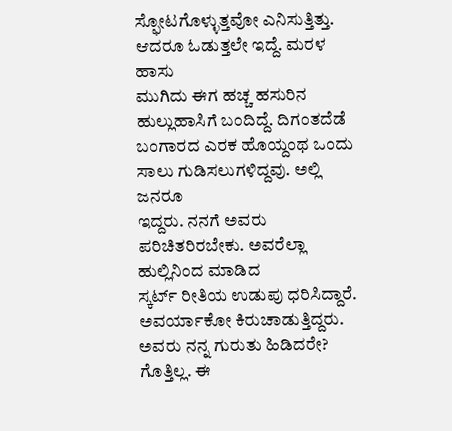ಸ್ಫೋಟಗೊಳ್ಳುತ್ತವೋ ಎನಿಸುತ್ತಿತ್ತು. ಆದರೂ ಓಡುತ್ತಲೇ ಇದ್ದೆ. ಮರಳ ಹಾಸು
ಮುಗಿದು ಈಗ ಹಚ್ಚ ಹಸುರಿನ ಹುಲ್ಲುಹಾಸಿಗೆ ಬಂದಿದ್ದೆ. ದಿಗಂತದೆಡೆ
ಬಂಗಾರದ ಎರಕ ಹೊಯ್ದಂಥ ಒಂದು ಸಾಲು ಗುಡಿಸಲುಗಳಿದ್ದವು. ಅಲ್ಲಿ ಜನರೂ
ಇದ್ದರು. ನನಗೆ ಅವರು ಪರಿಚಿತರಿರಬೇಕು. ಅವರೆಲ್ಲಾ ಹುಲ್ಲಿನಿಂದ ಮಾಡಿದ
ಸ್ಕರ್ಟ್ ರೀತಿಯ ಉಡುಪು ಧರಿಸಿದ್ದಾರೆ. ಅವರ್ಯಾಕೋ ಕಿರುಚಾಡುತ್ತಿದ್ದರು.
ಅವರು ನನ್ನ ಗುರುತು ಹಿಡಿದರೇ? ಗೊತ್ತಿಲ್ಲ. ಈ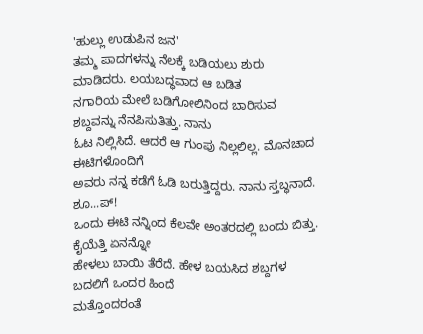'ಹುಲ್ಲು ಉಡುಪಿನ ಜನ'
ತಮ್ಮ ಪಾದಗಳನ್ನು ನೆಲಕ್ಕೆ ಬಡಿಯಲು ಶುರು ಮಾಡಿದರು. ಲಯಬದ್ಧವಾದ ಆ ಬಡಿತ
ನಗಾರಿಯ ಮೇಲೆ ಬಡಿಗೋಲಿನಿಂದ ಬಾರಿಸುವ ಶಬ್ದವನ್ನು ನೆನಪಿಸುತಿತ್ತು. ನಾನು
ಓಟ ನಿಲ್ಲಿಸಿದೆ. ಆದರೆ ಆ ಗುಂಪು ನಿಲ್ಲಲಿಲ್ಲ. ಮೊನಚಾದ ಈಟಿಗಳೊಂದಿಗೆ
ಅವರು ನನ್ನ ಕಡೆಗೆ ಓಡಿ ಬರುತ್ತಿದ್ದರು. ನಾನು ಸ್ತಬ್ಧನಾದೆ. ಶೂ...ಪ್!
ಒಂದು ಈಟಿ ನನ್ನಿಂದ ಕೆಲವೇ ಅಂತರದಲ್ಲಿ ಬಂದು ಬಿತ್ತು. ಕೈಯೆತ್ತಿ ಏನನ್ನೋ
ಹೇಳಲು ಬಾಯಿ ತೆರೆದೆ. ಹೇಳ ಬಯಸಿದ ಶಬ್ದಗಳ ಬದಲಿಗೆ ಒಂದರ ಹಿಂದೆ
ಮತ್ತೊಂದರಂತೆ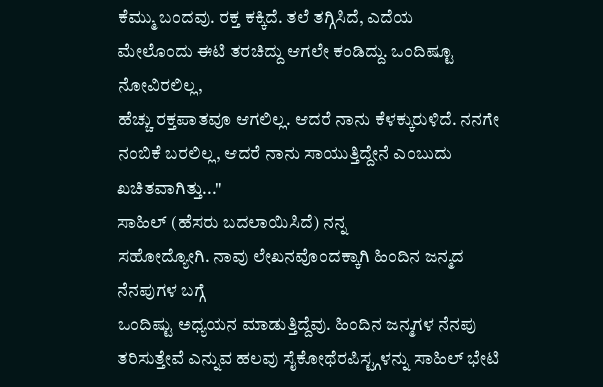ಕೆಮ್ಮು ಬಂದವು. ರಕ್ತ ಕಕ್ಕಿದೆ. ತಲೆ ತಗ್ಗಿಸಿದೆ, ಎದೆಯ
ಮೇಲೊಂದು ಈಟಿ ತರಚಿದ್ದು ಆಗಲೇ ಕಂಡಿದ್ದು. ಒಂದಿಷ್ಟೂ ನೋವಿರಲಿಲ್ಲ,
ಹೆಚ್ಚು ರಕ್ತಪಾತವೂ ಆಗಲಿಲ್ಲ. ಆದರೆ ನಾನು ಕೆಳಕ್ಕುರುಳಿದೆ. ನನಗೇ
ನಂಬಿಕೆ ಬರಲಿಲ್ಲ, ಆದರೆ ನಾನು ಸಾಯುತ್ತಿದ್ದೇನೆ ಎಂಬುದು ಖಚಿತವಾಗಿತ್ತು..."
ಸಾಹಿಲ್ (ಹೆಸರು ಬದಲಾಯಿಸಿದೆ) ನನ್ನ
ಸಹೋದ್ಯೋಗಿ. ನಾವು ಲೇಖನವೊಂದಕ್ಕಾಗಿ ಹಿಂದಿನ ಜನ್ಮದ ನೆನಪುಗಳ ಬಗ್ಗೆ
ಒಂದಿಷ್ಟು ಅಧ್ಯಯನ ಮಾಡುತ್ತಿದ್ದೆವು. ಹಿಂದಿನ ಜನ್ಮಗಳ ನೆನಪು
ತರಿಸುತ್ತೇವೆ ಎನ್ನುವ ಹಲವು ಸೈಕೋಥೆರಪಿಸ್ಟ್ಗಳನ್ನು ಸಾಹಿಲ್ ಭೇಟಿ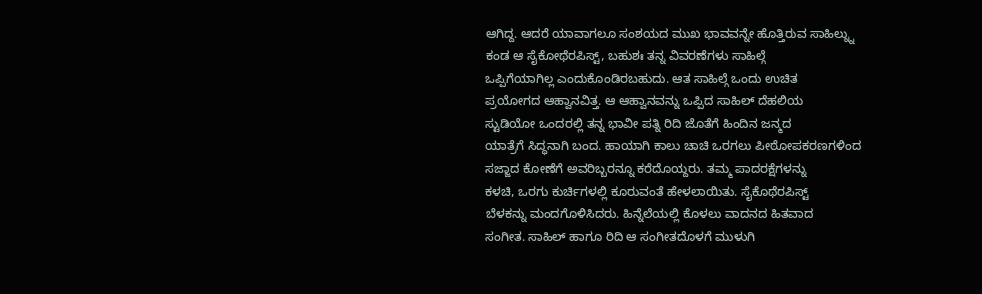ಆಗಿದ್ದ. ಆದರೆ ಯಾವಾಗಲೂ ಸಂಶಯದ ಮುಖ ಭಾವವನ್ನೇ ಹೊತ್ತಿರುವ ಸಾಹಿಲ್ನ್ನು
ಕಂಡ ಆ ಸೈಕೋಥೆರಪಿಸ್ಟ್, ಬಹುಶಃ ತನ್ನ ವಿವರಣೆಗಳು ಸಾಹಿಲ್ಗೆ
ಒಪ್ಪಿಗೆಯಾಗಿಲ್ಲ ಎಂದುಕೊಂಡಿರಬಹುದು. ಆತ ಸಾಹಿಲ್ಗೆ ಒಂದು ಉಚಿತ
ಪ್ರಯೋಗದ ಆಹ್ವಾನವಿತ್ತ. ಆ ಆಹ್ವಾನವನ್ನು ಒಪ್ಪಿದ ಸಾಹಿಲ್ ದೆಹಲಿಯ
ಸ್ಟುಡಿಯೋ ಒಂದರಲ್ಲಿ ತನ್ನ ಭಾವೀ ಪತ್ನಿ ರಿದಿ ಜೊತೆಗೆ ಹಿಂದಿನ ಜನ್ಮದ
ಯಾತ್ರೆಗೆ ಸಿದ್ಧನಾಗಿ ಬಂದ. ಹಾಯಾಗಿ ಕಾಲು ಚಾಚಿ ಒರಗಲು ಪೀಠೋಪಕರಣಗಳಿಂದ
ಸಜ್ಜಾದ ಕೋಣೆಗೆ ಅವರಿಬ್ಬರನ್ನೂ ಕರೆದೊಯ್ದರು. ತಮ್ಮ ಪಾದರಕ್ಷೆಗಳನ್ನು
ಕಳಚಿ, ಒರಗು ಕುರ್ಚಿಗಳಲ್ಲಿ ಕೂರುವಂತೆ ಹೇಳಲಾಯಿತು. ಸೈಕೊಥೆರಪಿಸ್ಟ್
ಬೆಳಕನ್ನು ಮಂದಗೊಳಿಸಿದರು. ಹಿನ್ನೆಲೆಯಲ್ಲಿ ಕೊಳಲು ವಾದನದ ಹಿತವಾದ
ಸಂಗೀತ. ಸಾಹಿಲ್ ಹಾಗೂ ರಿದಿ ಆ ಸಂಗೀತದೊಳಗೆ ಮುಳುಗಿ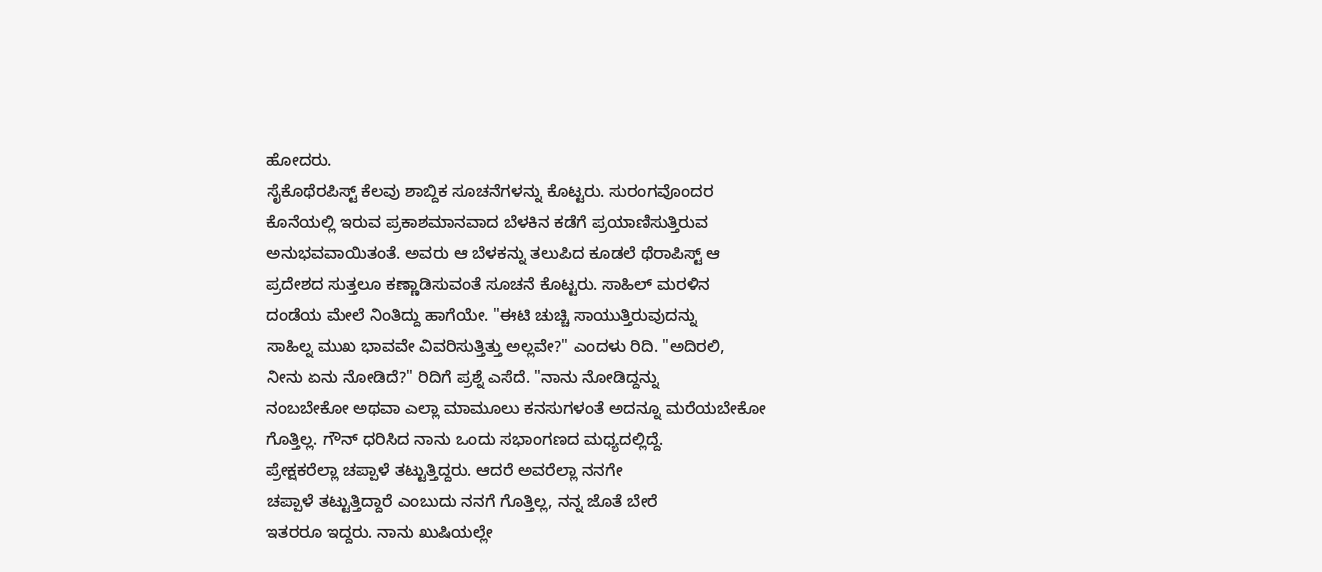ಹೋದರು.
ಸೈಕೊಥೆರಪಿಸ್ಟ್ ಕೆಲವು ಶಾಬ್ದಿಕ ಸೂಚನೆಗಳನ್ನು ಕೊಟ್ಟರು. ಸುರಂಗವೊಂದರ
ಕೊನೆಯಲ್ಲಿ ಇರುವ ಪ್ರಕಾಶಮಾನವಾದ ಬೆಳಕಿನ ಕಡೆಗೆ ಪ್ರಯಾಣಿಸುತ್ತಿರುವ
ಅನುಭವವಾಯಿತಂತೆ. ಅವರು ಆ ಬೆಳಕನ್ನು ತಲುಪಿದ ಕೂಡಲೆ ಥೆರಾಪಿಸ್ಟ್ ಆ
ಪ್ರದೇಶದ ಸುತ್ತಲೂ ಕಣ್ಣಾಡಿಸುವಂತೆ ಸೂಚನೆ ಕೊಟ್ಟರು. ಸಾಹಿಲ್ ಮರಳಿನ
ದಂಡೆಯ ಮೇಲೆ ನಿಂತಿದ್ದು ಹಾಗೆಯೇ. "ಈಟಿ ಚುಚ್ಚಿ ಸಾಯುತ್ತಿರುವುದನ್ನು
ಸಾಹಿಲ್ನ ಮುಖ ಭಾವವೇ ವಿವರಿಸುತ್ತಿತ್ತು ಅಲ್ಲವೇ?" ಎಂದಳು ರಿದಿ. "ಅದಿರಲಿ,
ನೀನು ಏನು ನೋಡಿದೆ?" ರಿದಿಗೆ ಪ್ರಶ್ನೆ ಎಸೆದೆ. "ನಾನು ನೋಡಿದ್ದನ್ನು
ನಂಬಬೇಕೋ ಅಥವಾ ಎಲ್ಲಾ ಮಾಮೂಲು ಕನಸುಗಳಂತೆ ಅದನ್ನೂ ಮರೆಯಬೇಕೋ
ಗೊತ್ತಿಲ್ಲ. ಗೌನ್ ಧರಿಸಿದ ನಾನು ಒಂದು ಸಭಾಂಗಣದ ಮಧ್ಯದಲ್ಲಿದ್ದೆ.
ಪ್ರೇಕ್ಷಕರೆಲ್ಲಾ ಚಪ್ಪಾಳೆ ತಟ್ಟುತ್ತಿದ್ದರು. ಆದರೆ ಅವರೆಲ್ಲಾ ನನಗೇ
ಚಪ್ಪಾಳೆ ತಟ್ಟುತ್ತಿದ್ದಾರೆ ಎಂಬುದು ನನಗೆ ಗೊತ್ತಿಲ್ಲ, ನನ್ನ ಜೊತೆ ಬೇರೆ
ಇತರರೂ ಇದ್ದರು. ನಾನು ಖುಷಿಯಲ್ಲೇ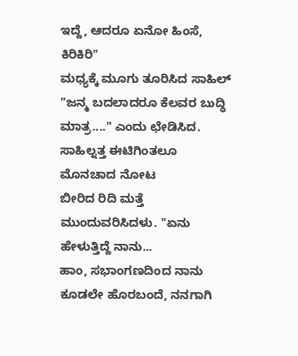ಇದ್ದೆ, ಆದರೂ ಏನೋ ಹಿಂಸೆ, ಕಿರಿಕಿರಿ"
ಮಧ್ಯಕ್ಕೆ ಮೂಗು ತೂರಿಸಿದ ಸಾಹಿಲ್ "ಜನ್ಮ ಬದಲಾದರೂ ಕೆಲವರ ಬುದ್ಧಿ
ಮಾತ್ರ...." ಎಂದು ಛೇಡಿಸಿದ. ಸಾಹಿಲ್ನತ್ತ ಈಟಿಗಿಂತಲೂ ಮೊನಚಾದ ನೋಟ
ಬೀರಿದ ರಿದಿ ಮತ್ತೆ ಮುಂದುವರಿಸಿದಳು. "ಏನು ಹೇಳುತ್ತಿದ್ದೆ ನಾನು...
ಹಾಂ, ಸಭಾಂಗಣದಿಂದ ನಾನು ಕೂಡಲೇ ಹೊರಬಂದೆ, ನನಗಾಗಿ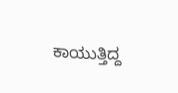ಕಾಯುತ್ತಿದ್ದ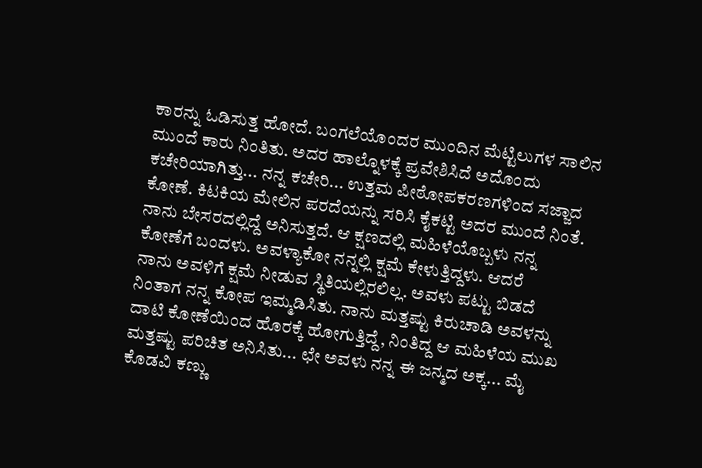ಕಾರನ್ನು ಓಡಿಸುತ್ತ ಹೋದೆ. ಬಂಗಲೆಯೊಂದರ ಮುಂದಿನ ಮೆಟ್ಟಿಲುಗಳ ಸಾಲಿನ
ಮುಂದೆ ಕಾರು ನಿಂತಿತು. ಅದರ ಹಾಲ್ನೊಳಕ್ಕೆ ಪ್ರವೇಶಿಸಿದೆ ಅದೊಂದು
ಕಚೇರಿಯಾಗಿತ್ತು... ನನ್ನ ಕಚೇರಿ... ಉತ್ತಮ ಪೀಠೋಪಕರಣಗಳಿಂದ ಸಜ್ಜಾದ
ಕೋಣೆ. ಕಿಟಕಿಯ ಮೇಲಿನ ಪರದೆಯನ್ನು ಸರಿಸಿ ಕೈಕಟ್ಟಿ ಅದರ ಮುಂದೆ ನಿಂತೆ.
ನಾನು ಬೇಸರದಲ್ಲಿದ್ದೆ ಅನಿಸುತ್ತದೆ. ಆ ಕ್ಷಣದಲ್ಲಿ ಮಹಿಳೆಯೊಬ್ಬಳು ನನ್ನ
ಕೋಣೆಗೆ ಬಂದಳು. ಅವಳ್ಯಾಕೋ ನನ್ನಲ್ಲಿ ಕ್ಷಮೆ ಕೇಳುತ್ತಿದ್ದಳು. ಆದರೆ
ನಾನು ಅವಳಿಗೆ ಕ್ಷಮೆ ನೀಡುವ ಸ್ಥಿತಿಯಲ್ಲಿರಲಿಲ್ಲ. ಅವಳು ಪಟ್ಟು ಬಿಡದೆ
ನಿಂತಾಗ ನನ್ನ ಕೋಪ ಇಮ್ಮಡಿಸಿತು. ನಾನು ಮತ್ತಷ್ಟು ಕಿರುಚಾಡಿ ಅವಳನ್ನು
ದಾಟಿ ಕೋಣೆಯಿಂದ ಹೊರಕ್ಕೆ ಹೋಗುತ್ತಿದ್ದೆ, ನಿಂತಿದ್ದ ಆ ಮಹಿಳೆಯ ಮುಖ
ಮತ್ತಷ್ಟು ಪರಿಚಿತ ಅನಿಸಿತು... ಛೇ ಅವಳು ನನ್ನ ಈ ಜನ್ಮದ ಅಕ್ಕ... ಮೈ
ಕೊಡವಿ ಕಣ್ಣು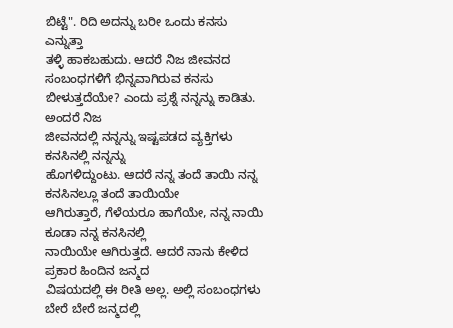ಬಿಟ್ಟೆ". ರಿದಿ ಅದನ್ನು ಬರೀ ಒಂದು ಕನಸು ಎನ್ನುತ್ತಾ
ತಳ್ಳಿ ಹಾಕಬಹುದು. ಆದರೆ ನಿಜ ಜೀವನದ ಸಂಬಂಧಗಳಿಗೆ ಭಿನ್ನವಾಗಿರುವ ಕನಸು
ಬೀಳುತ್ತದೆಯೇ? ಎಂದು ಪ್ರಶ್ನೆ ನನ್ನನ್ನು ಕಾಡಿತು. ಅಂದರೆ ನಿಜ
ಜೀವನದಲ್ಲಿ ನನ್ನನ್ನು ಇಷ್ಟಪಡದ ವ್ಯಕ್ತಿಗಳು ಕನಸಿನಲ್ಲಿ ನನ್ನನ್ನು
ಹೊಗಳಿದ್ದುಂಟು. ಆದರೆ ನನ್ನ ತಂದೆ ತಾಯಿ ನನ್ನ ಕನಸಿನಲ್ಲೂ ತಂದೆ ತಾಯಿಯೇ
ಆಗಿರುತ್ತಾರೆ, ಗೆಳೆಯರೂ ಹಾಗೆಯೇ, ನನ್ನ ನಾಯಿ ಕೂಡಾ ನನ್ನ ಕನಸಿನಲ್ಲಿ
ನಾಯಿಯೇ ಆಗಿರುತ್ತದೆ. ಆದರೆ ನಾನು ಕೇಳಿದ ಪ್ರಕಾರ ಹಿಂದಿನ ಜನ್ಮದ
ವಿಷಯದಲ್ಲಿ ಈ ರೀತಿ ಅಲ್ಲ. ಅಲ್ಲಿ ಸಂಬಂಧಗಳು ಬೇರೆ ಬೇರೆ ಜನ್ಮದಲ್ಲಿ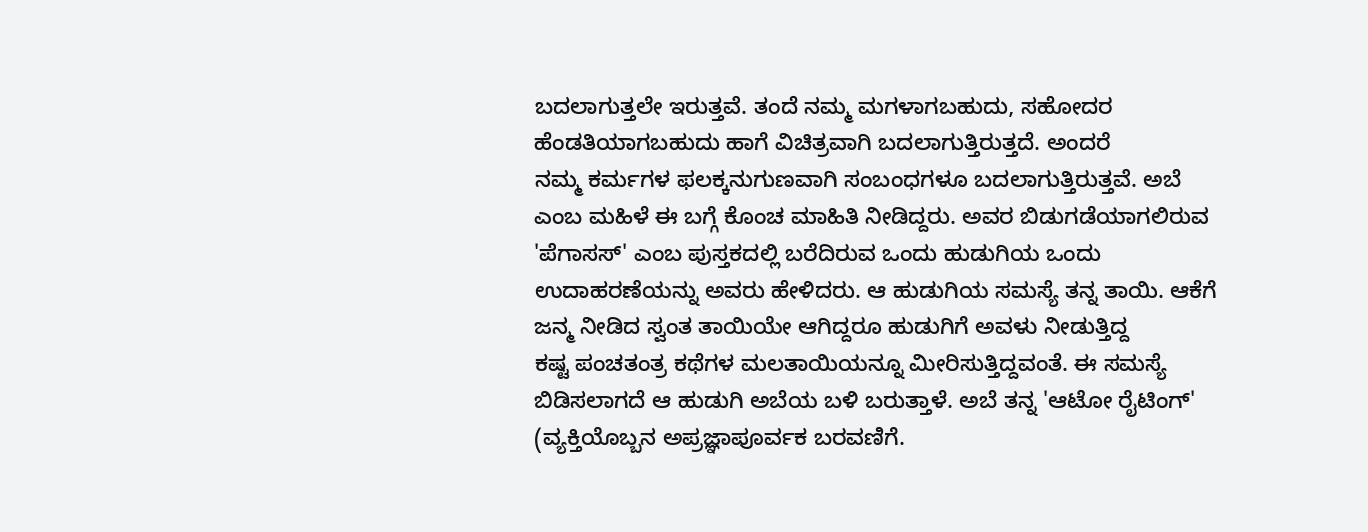ಬದಲಾಗುತ್ತಲೇ ಇರುತ್ತವೆ. ತಂದೆ ನಮ್ಮ ಮಗಳಾಗಬಹುದು, ಸಹೋದರ
ಹೆಂಡತಿಯಾಗಬಹುದು ಹಾಗೆ ವಿಚಿತ್ರವಾಗಿ ಬದಲಾಗುತ್ತಿರುತ್ತದೆ. ಅಂದರೆ
ನಮ್ಮ ಕರ್ಮಗಳ ಫಲಕ್ಕನುಗುಣವಾಗಿ ಸಂಬಂಧಗಳೂ ಬದಲಾಗುತ್ತಿರುತ್ತವೆ. ಅಬೆ
ಎಂಬ ಮಹಿಳೆ ಈ ಬಗ್ಗೆ ಕೊಂಚ ಮಾಹಿತಿ ನೀಡಿದ್ದರು. ಅವರ ಬಿಡುಗಡೆಯಾಗಲಿರುವ
'ಪೆಗಾಸಸ್' ಎಂಬ ಪುಸ್ತಕದಲ್ಲಿ ಬರೆದಿರುವ ಒಂದು ಹುಡುಗಿಯ ಒಂದು
ಉದಾಹರಣೆಯನ್ನು ಅವರು ಹೇಳಿದರು. ಆ ಹುಡುಗಿಯ ಸಮಸ್ಯೆ ತನ್ನ ತಾಯಿ. ಆಕೆಗೆ
ಜನ್ಮ ನೀಡಿದ ಸ್ವಂತ ತಾಯಿಯೇ ಆಗಿದ್ದರೂ ಹುಡುಗಿಗೆ ಅವಳು ನೀಡುತ್ತಿದ್ದ
ಕಷ್ಟ ಪಂಚತಂತ್ರ ಕಥೆಗಳ ಮಲತಾಯಿಯನ್ನೂ ಮೀರಿಸುತ್ತಿದ್ದವಂತೆ. ಈ ಸಮಸ್ಯೆ
ಬಿಡಿಸಲಾಗದೆ ಆ ಹುಡುಗಿ ಅಬೆಯ ಬಳಿ ಬರುತ್ತಾಳೆ. ಅಬೆ ತನ್ನ 'ಆಟೋ ರೈಟಿಂಗ್'
(ವ್ಯಕ್ತಿಯೊಬ್ಬನ ಅಪ್ರಜ್ಞಾಪೂರ್ವಕ ಬರವಣಿಗೆ.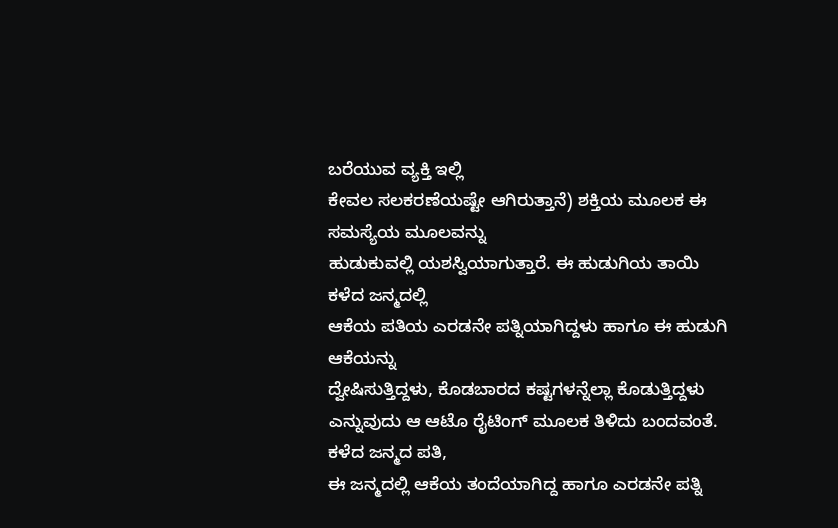ಬರೆಯುವ ವ್ಯಕ್ತಿ ಇಲ್ಲಿ
ಕೇವಲ ಸಲಕರಣೆಯಷ್ಟೇ ಆಗಿರುತ್ತಾನೆ) ಶಕ್ತಿಯ ಮೂಲಕ ಈ ಸಮಸ್ಯೆಯ ಮೂಲವನ್ನು
ಹುಡುಕುವಲ್ಲಿ ಯಶಸ್ವಿಯಾಗುತ್ತಾರೆ. ಈ ಹುಡುಗಿಯ ತಾಯಿ ಕಳೆದ ಜನ್ಮದಲ್ಲಿ
ಆಕೆಯ ಪತಿಯ ಎರಡನೇ ಪತ್ನಿಯಾಗಿದ್ದಳು ಹಾಗೂ ಈ ಹುಡುಗಿ ಆಕೆಯನ್ನು
ದ್ವೇಷಿಸುತ್ತಿದ್ದಳು, ಕೊಡಬಾರದ ಕಷ್ಟಗಳನ್ನೆಲ್ಲಾ ಕೊಡುತ್ತಿದ್ದಳು
ಎನ್ನುವುದು ಆ ಆಟೊ ರೈಟಿಂಗ್ ಮೂಲಕ ತಿಳಿದು ಬಂದವಂತೆ. ಕಳೆದ ಜನ್ಮದ ಪತಿ,
ಈ ಜನ್ಮದಲ್ಲಿ ಆಕೆಯ ತಂದೆಯಾಗಿದ್ದ ಹಾಗೂ ಎರಡನೇ ಪತ್ನಿ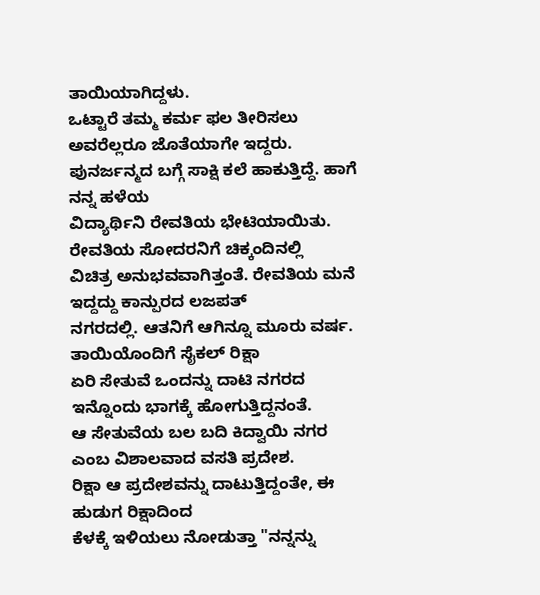ತಾಯಿಯಾಗಿದ್ದಳು.
ಒಟ್ಟಾರೆ ತಮ್ಮ ಕರ್ಮ ಫಲ ತೀರಿಸಲು ಅವರೆಲ್ಲರೂ ಜೊತೆಯಾಗೇ ಇದ್ದರು.
ಪುನರ್ಜನ್ಮದ ಬಗ್ಗೆ ಸಾಕ್ಷಿ ಕಲೆ ಹಾಕುತ್ತಿದ್ದೆ. ಹಾಗೆ ನನ್ನ ಹಳೆಯ
ವಿದ್ಯಾರ್ಥಿನಿ ರೇವತಿಯ ಭೇಟಿಯಾಯಿತು. ರೇವತಿಯ ಸೋದರನಿಗೆ ಚಿಕ್ಕಂದಿನಲ್ಲಿ
ವಿಚಿತ್ರ ಅನುಭವವಾಗಿತ್ತಂತೆ. ರೇವತಿಯ ಮನೆ ಇದ್ದದ್ದು ಕಾನ್ಪುರದ ಲಜಪತ್
ನಗರದಲ್ಲಿ. ಆತನಿಗೆ ಆಗಿನ್ನೂ ಮೂರು ವರ್ಷ. ತಾಯಿಯೊಂದಿಗೆ ಸೈಕಲ್ ರಿಕ್ಷಾ
ಏರಿ ಸೇತುವೆ ಒಂದನ್ನು ದಾಟಿ ನಗರದ ಇನ್ನೊಂದು ಭಾಗಕ್ಕೆ ಹೋಗುತ್ತಿದ್ದನಂತೆ.
ಆ ಸೇತುವೆಯ ಬಲ ಬದಿ ಕಿದ್ವಾಯಿ ನಗರ ಎಂಬ ವಿಶಾಲವಾದ ವಸತಿ ಪ್ರದೇಶ.
ರಿಕ್ಷಾ ಆ ಪ್ರದೇಶವನ್ನು ದಾಟುತ್ತಿದ್ದಂತೇ, ಈ ಹುಡುಗ ರಿಕ್ಷಾದಿಂದ
ಕೆಳಕ್ಕೆ ಇಳಿಯಲು ನೋಡುತ್ತಾ "ನನ್ನನ್ನು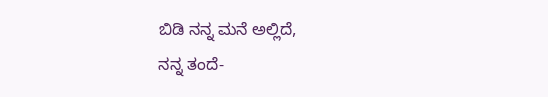ಬಿಡಿ ನನ್ನ ಮನೆ ಅಲ್ಲಿದೆ,
ನನ್ನ ತಂದೆ-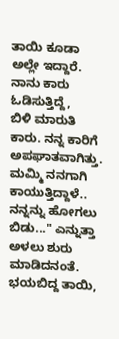ತಾಯಿ ಕೂಡಾ ಅಲ್ಲೇ ಇದ್ದಾರೆ. ನಾನು ಕಾರು ಓಡಿಸುತ್ತಿದ್ದೆ,
ಬಿಳಿ ಮಾರುತಿ ಕಾರು. ನನ್ನ ಕಾರಿಗೆ ಅಪಘಾತವಾಗಿತ್ತು. ಮಮ್ಮಿ ನನಗಾಗಿ
ಕಾಯುತ್ತಿದ್ದಾಳೆ.. ನನ್ನನ್ನು ಹೋಗಲು ಬಿಡು..." ಎನ್ನುತ್ತಾ ಅಳಲು ಶುರು
ಮಾಡಿದನಂತೆ. ಭಯಬಿದ್ದ ತಾಯಿ,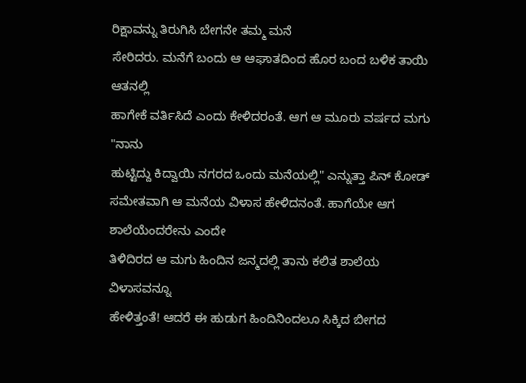ರಿಕ್ಷಾವನ್ನು ತಿರುಗಿಸಿ ಬೇಗನೇ ತಮ್ಮ ಮನೆ
ಸೇರಿದರು. ಮನೆಗೆ ಬಂದು ಆ ಆಘಾತದಿಂದ ಹೊರ ಬಂದ ಬಳಿಕ ತಾಯಿ ಆತನಲ್ಲಿ
ಹಾಗೇಕೆ ವರ್ತಿಸಿದೆ ಎಂದು ಕೇಳಿದರಂತೆ. ಆಗ ಆ ಮೂರು ವರ್ಷದ ಮಗು "ನಾನು
ಹುಟ್ಟಿದ್ದು ಕಿದ್ವಾಯಿ ನಗರದ ಒಂದು ಮನೆಯಲ್ಲಿ" ಎನ್ನುತ್ತಾ ಪಿನ್ ಕೋಡ್
ಸಮೇತವಾಗಿ ಆ ಮನೆಯ ವಿಳಾಸ ಹೇಳಿದನಂತೆ. ಹಾಗೆಯೇ ಆಗ ಶಾಲೆಯೆಂದರೇನು ಎಂದೇ
ತಿಳಿದಿರದ ಆ ಮಗು ಹಿಂದಿನ ಜನ್ಮದಲ್ಲಿ ತಾನು ಕಲಿತ ಶಾಲೆಯ ವಿಳಾಸವನ್ನೂ
ಹೇಳಿತ್ತಂತೆ! ಆದರೆ ಈ ಹುಡುಗ ಹಿಂದಿನಿಂದಲೂ ಸಿಕ್ಕಿದ ಬೀಗದ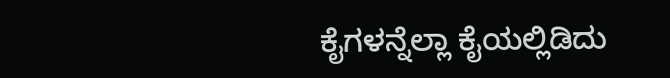ಕೈಗಳನ್ನೆಲ್ಲಾ ಕೈಯಲ್ಲಿಡಿದು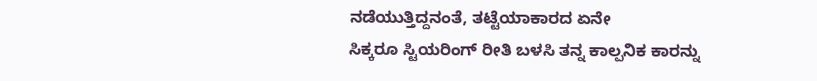ನಡೆಯುತ್ತಿದ್ದನಂತೆ, ತಟ್ಟೆಯಾಕಾರದ ಏನೇ
ಸಿಕ್ಕರೂ ಸ್ಟಿಯರಿಂಗ್ ರೀತಿ ಬಳಸಿ ತನ್ನ ಕಾಲ್ಪನಿಕ ಕಾರನ್ನು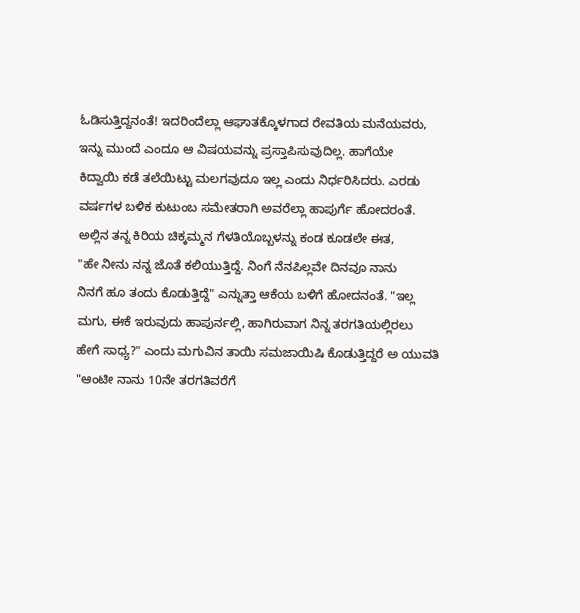ಓಡಿಸುತ್ತಿದ್ದನಂತೆ! ಇದರಿಂದೆಲ್ಲಾ ಆಘಾತಕ್ಕೊಳಗಾದ ರೇವತಿಯ ಮನೆಯವರು,
ಇನ್ನು ಮುಂದೆ ಎಂದೂ ಆ ವಿಷಯವನ್ನು ಪ್ರಸ್ತಾಪಿಸುವುದಿಲ್ಲ. ಹಾಗೆಯೇ
ಕಿದ್ವಾಯಿ ಕಡೆ ತಲೆಯಿಟ್ಟು ಮಲಗವುದೂ ಇಲ್ಲ ಎಂದು ನಿರ್ಧರಿಸಿದರು. ಎರಡು
ವರ್ಷಗಳ ಬಳಿಕ ಕುಟುಂಬ ಸಮೇತರಾಗಿ ಅವರೆಲ್ಲಾ ಹಾಪುರ್ಗೆ ಹೋದರಂತೆ.
ಅಲ್ಲಿನ ತನ್ನ ಕಿರಿಯ ಚಿಕ್ಕಮ್ಮನ ಗೆಳತಿಯೊಬ್ಬಳನ್ನು ಕಂಡ ಕೂಡಲೇ ಈತ,
"ಹೇ ನೀನು ನನ್ನ ಜೊತೆ ಕಲಿಯುತ್ತಿದ್ದೆ. ನಿಂಗೆ ನೆನಪಿಲ್ಲವೇ ದಿನವೂ ನಾನು
ನಿನಗೆ ಹೂ ತಂದು ಕೊಡುತ್ತಿದ್ದೆ" ಎನ್ನುತ್ತಾ ಆಕೆಯ ಬಳಿಗೆ ಹೋದನಂತೆ. "ಇಲ್ಲ
ಮಗು, ಈಕೆ ಇರುವುದು ಹಾಪುರ್ನಲ್ಲಿ, ಹಾಗಿರುವಾಗ ನಿನ್ನ ತರಗತಿಯಲ್ಲಿರಲು
ಹೇಗೆ ಸಾಧ್ಯ?" ಎಂದು ಮಗುವಿನ ತಾಯಿ ಸಮಜಾಯಿಷಿ ಕೊಡುತ್ತಿದ್ದರೆ ಅ ಯುವತಿ
"ಆಂಟೀ ನಾನು 10ನೇ ತರಗತಿವರೆಗೆ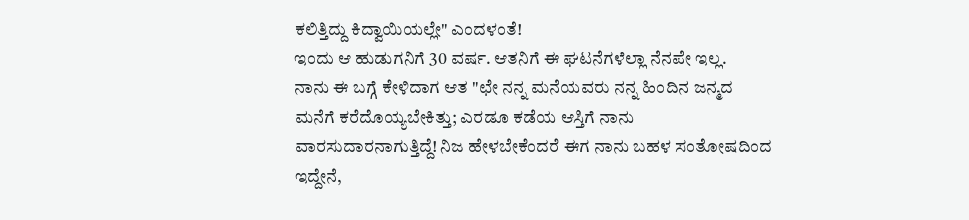ಕಲಿತ್ತಿದ್ದು ಕಿದ್ವಾಯಿಯಲ್ಲೇ" ಎಂದಳಂತೆ!
ಇಂದು ಆ ಹುಡುಗನಿಗೆ 30 ವರ್ಷ. ಆತನಿಗೆ ಈ ಘಟನೆಗಳೆಲ್ಲಾ ನೆನಪೇ ಇಲ್ಲ.
ನಾನು ಈ ಬಗ್ಗೆ ಕೇಳಿದಾಗ ಆತ "ಛೇ ನನ್ನ ಮನೆಯವರು ನನ್ನ ಹಿಂದಿನ ಜನ್ಮದ
ಮನೆಗೆ ಕರೆದೊಯ್ಯಬೇಕಿತ್ತು; ಎರಡೂ ಕಡೆಯ ಆಸ್ತಿಗೆ ನಾನು
ವಾರಸುದಾರನಾಗುತ್ತಿದ್ದೆ! ನಿಜ ಹೇಳಬೇಕೆಂದರೆ ಈಗ ನಾನು ಬಹಳ ಸಂತೋಷದಿಂದ
ಇದ್ದೇನೆ,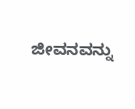ಜೀವನವನ್ನು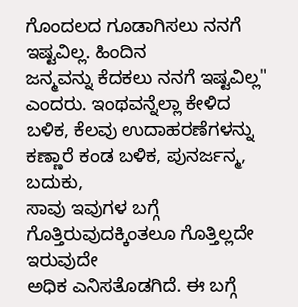ಗೊಂದಲದ ಗೂಡಾಗಿಸಲು ನನಗೆ ಇಷ್ಟವಿಲ್ಲ. ಹಿಂದಿನ
ಜನ್ಮವನ್ನು ಕೆದಕಲು ನನಗೆ ಇಷ್ಟವಿಲ್ಲ" ಎಂದರು. ಇಂಥವನ್ನೆಲ್ಲಾ ಕೇಳಿದ
ಬಳಿಕ, ಕೆಲವು ಉದಾಹರಣೆಗಳನ್ನು ಕಣ್ಣಾರೆ ಕಂಡ ಬಳಿಕ, ಪುನರ್ಜನ್ಮ, ಬದುಕು,
ಸಾವು ಇವುಗಳ ಬಗ್ಗೆ ಗೊತ್ತಿರುವುದಕ್ಕಿಂತಲೂ ಗೊತ್ತಿಲ್ಲದೇ ಇರುವುದೇ
ಅಧಿಕ ಎನಿಸತೊಡಗಿದೆ. ಈ ಬಗ್ಗೆ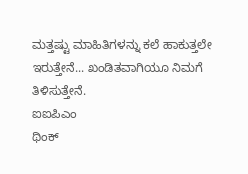ಮತ್ತಷ್ಟು ಮಾಹಿತಿಗಳನ್ನು ಕಲೆ ಹಾಕುತ್ತಲೇ
ಇರುತ್ತೇನೆ... ಖಂಡಿತವಾಗಿಯೂ ನಿಮಗೆ ತಿಳಿಸುತ್ತೇನೆ.
ಐಐಪಿಎಂ
ಥಿಂಕ್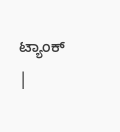ಟ್ಯಾಂಕ್
|